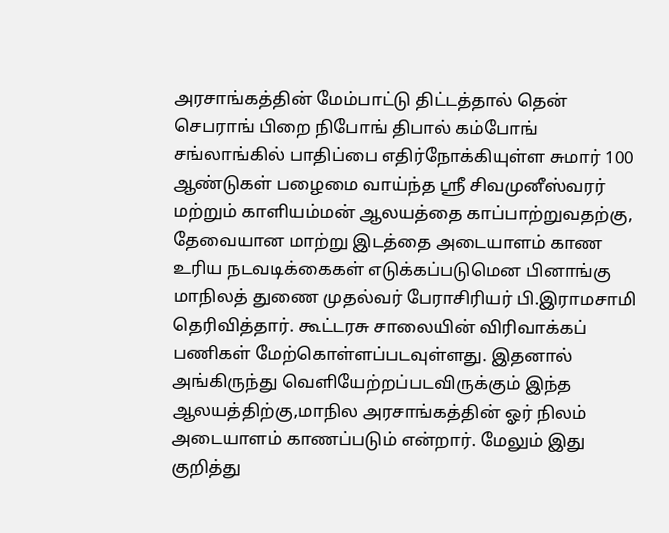அரசாங்கத்தின் மேம்பாட்டு திட்டத்தால் தென் செபராங் பிறை நிபோங் திபால் கம்போங் சங்லாங்கில் பாதிப்பை எதிர்நோக்கியுள்ள சுமார் 100 ஆண்டுகள் பழைமை வாய்ந்த ஸ்ரீ சிவமுனீஸ்வரர் மற்றும் காளியம்மன் ஆலயத்தை காப்பாற்றுவதற்கு, தேவையான மாற்று இடத்தை அடையாளம் காண உரிய நடவடிக்கைகள் எடுக்கப்படுமென பினாங்கு மாநிலத் துணை முதல்வர் பேராசிரியர் பி.இராமசாமி தெரிவித்தார். கூட்டரசு சாலையின் விரிவாக்கப் பணிகள் மேற்கொள்ளப்படவுள்ளது. இதனால் அங்கிருந்து வெளியேற்றப்படவிருக்கும் இந்த ஆலயத்திற்கு,மாநில அரசாங்கத்தின் ஓர் நிலம் அடையாளம் காணப்படும் என்றார். மேலும் இது குறித்து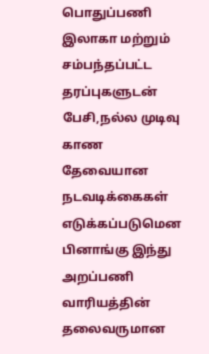பொதுப்பணி இலாகா மற்றும் சம்பந்தப்பட்ட தரப்புகளுடன் பேசி,நல்ல முடிவு காண தேவையான நடவடிக்கைகள் எடுக்கப்படுமென பினாங்கு இந்து அறப்பணி வாரியத்தின் தலைவருமான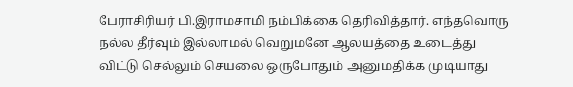பேராசிரியர் பி.இராமசாமி நம்பிக்கை தெரிவித்தார். எந்தவொரு நல்ல தீர்வும் இல்லாமல் வெறுமனே ஆலயத்தை உடைத்து விட்டு செல்லும் செயலை ஒருபோதும் அனுமதிக்க முடியாது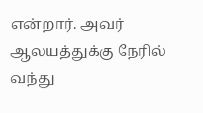என்றார். அவர் ஆலயத்துக்கு நேரில் வந்து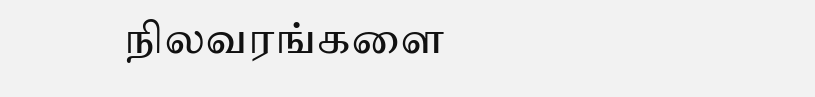நிலவரங்களை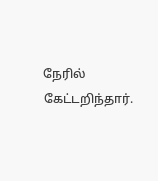நேரில் கேட்டறிந்தார்.